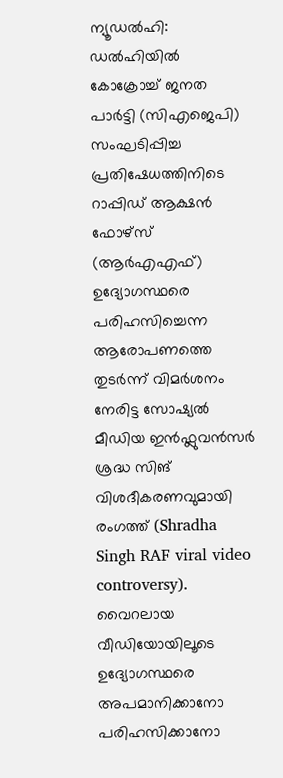ന്യൂഡൽഹി: ഡൽഹിയിൽ കോക്രോച്ച് ജനത പാർട്ടി (സിഎജെപി) സംഘടിപ്പിച്ച പ്രതിഷേധത്തിനിടെ റാപ്പിഡ് ആക്ഷൻ ഫോഴ്സ് (ആർഎഎഫ്) ഉദ്യോഗസ്ഥരെ പരിഹസിച്ചെന്ന ആരോപണത്തെ തുടർന്ന് വിമർശനം നേരിട്ട സോഷ്യൽ മീഡിയ ഇൻഫ്ലുവൻസർ ശ്രദ്ധ സിങ് വിശദീകരണവുമായി രംഗത്ത് (Shradha Singh RAF viral video controversy). വൈറലായ വീഡിയോയിലൂടെ ഉദ്യോഗസ്ഥരെ അപമാനിക്കാനോ പരിഹസിക്കാനോ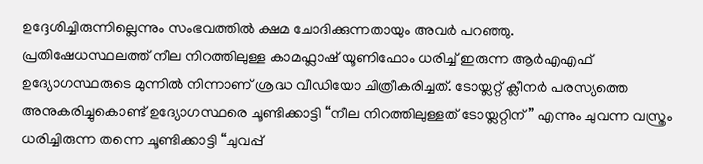ഉദ്ദേശിച്ചിരുന്നില്ലെന്നും സംഭവത്തിൽ ക്ഷമ ചോദിക്കുന്നതായും അവർ പറഞ്ഞു.
പ്രതിഷേധസ്ഥലത്ത് നീല നിറത്തിലുള്ള കാമഫ്ലാഷ് യൂണിഫോം ധരിച്ച് ഇരുന്ന ആർഎഎഫ് ഉദ്യോഗസ്ഥരുടെ മുന്നിൽ നിന്നാണ് ശ്രദ്ധ വീഡിയോ ചിത്രീകരിച്ചത്. ടോയ്ലറ്റ് ക്ലീനർ പരസ്യത്തെ അനുകരിച്ചുകൊണ്ട് ഉദ്യോഗസ്ഥരെ ചൂണ്ടിക്കാട്ടി “നീല നിറത്തിലുള്ളത് ടോയ്ലറ്റിന്” എന്നും ചുവന്ന വസ്ത്രം ധരിച്ചിരുന്ന തന്നെ ചൂണ്ടിക്കാട്ടി “ചുവപ്പ്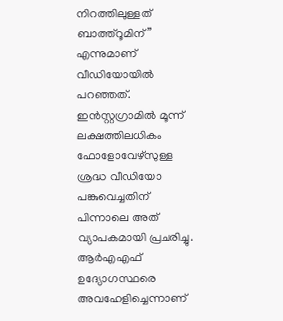നിറത്തിലുള്ളത് ബാത്ത്റൂമിന്” എന്നുമാണ് വീഡിയോയിൽ പറഞ്ഞത്. ഇൻസ്റ്റഗ്രാമിൽ മൂന്ന് ലക്ഷത്തിലധികം ഫോളോവേഴ്സുള്ള ശ്രദ്ധ വീഡിയോ പങ്കുവെച്ചതിന് പിന്നാലെ അത് വ്യാപകമായി പ്രചരിച്ചു. ആർഎഎഫ് ഉദ്യോഗസ്ഥരെ അവഹേളിച്ചെന്നാണ്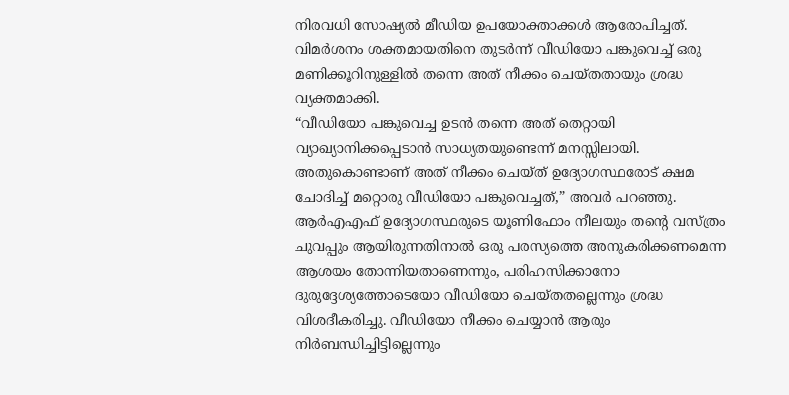നിരവധി സോഷ്യൽ മീഡിയ ഉപയോക്താക്കൾ ആരോപിച്ചത്. വിമർശനം ശക്തമായതിനെ തുടർന്ന് വീഡിയോ പങ്കുവെച്ച് ഒരു മണിക്കൂറിനുള്ളിൽ തന്നെ അത് നീക്കം ചെയ്തതായും ശ്രദ്ധ വ്യക്തമാക്കി.
“വീഡിയോ പങ്കുവെച്ച ഉടൻ തന്നെ അത് തെറ്റായി വ്യാഖ്യാനിക്കപ്പെടാൻ സാധ്യതയുണ്ടെന്ന് മനസ്സിലായി. അതുകൊണ്ടാണ് അത് നീക്കം ചെയ്ത് ഉദ്യോഗസ്ഥരോട് ക്ഷമ ചോദിച്ച് മറ്റൊരു വീഡിയോ പങ്കുവെച്ചത്,” അവർ പറഞ്ഞു. ആർഎഎഫ് ഉദ്യോഗസ്ഥരുടെ യൂണിഫോം നീലയും തന്റെ വസ്ത്രം ചുവപ്പും ആയിരുന്നതിനാൽ ഒരു പരസ്യത്തെ അനുകരിക്കണമെന്ന ആശയം തോന്നിയതാണെന്നും, പരിഹസിക്കാനോ ദുരുദ്ദേശ്യത്തോടെയോ വീഡിയോ ചെയ്തതല്ലെന്നും ശ്രദ്ധ വിശദീകരിച്ചു. വീഡിയോ നീക്കം ചെയ്യാൻ ആരും നിർബന്ധിച്ചിട്ടില്ലെന്നും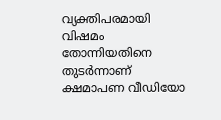വ്യക്തിപരമായി വിഷമം തോന്നിയതിനെ തുടർന്നാണ് ക്ഷമാപണ വീഡിയോ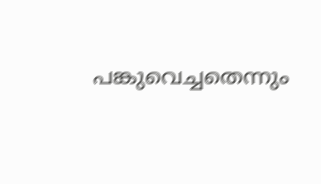പങ്കുവെച്ചതെന്നും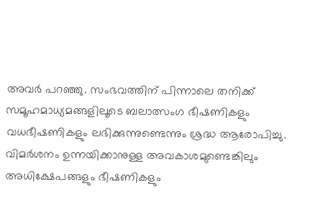അവർ പറഞ്ഞു. സംഭവത്തിന് പിന്നാലെ തനിക്ക് സമൂഹമാധ്യമങ്ങളിലൂടെ ബലാത്സംഗ ഭീഷണികളും വധഭീഷണികളും ലഭിക്കുന്നുണ്ടെന്നും ശ്രദ്ധ ആരോപിച്ചു. വിമർശനം ഉന്നയിക്കാനുള്ള അവകാശമുണ്ടെങ്കിലും അധിക്ഷേപങ്ങളും ഭീഷണികളും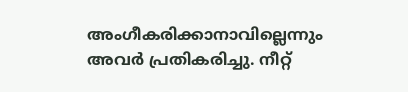അംഗീകരിക്കാനാവില്ലെന്നും അവർ പ്രതികരിച്ചു. നീറ്റ്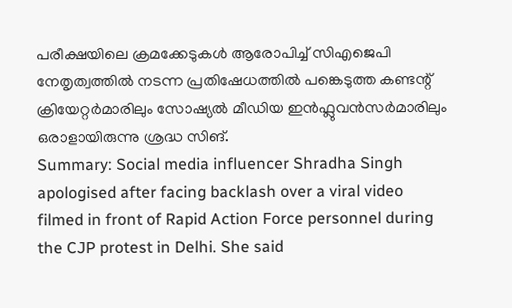പരീക്ഷയിലെ ക്രമക്കേടുകൾ ആരോപിച്ച് സിഎജെപി നേതൃത്വത്തിൽ നടന്ന പ്രതിഷേധത്തിൽ പങ്കെടുത്ത കണ്ടന്റ് ക്രിയേറ്റർമാരിലും സോഷ്യൽ മീഡിയ ഇൻഫ്ലുവൻസർമാരിലും ഒരാളായിരുന്നു ശ്രദ്ധ സിങ്.
Summary: Social media influencer Shradha Singh apologised after facing backlash over a viral video filmed in front of Rapid Action Force personnel during the CJP protest in Delhi. She said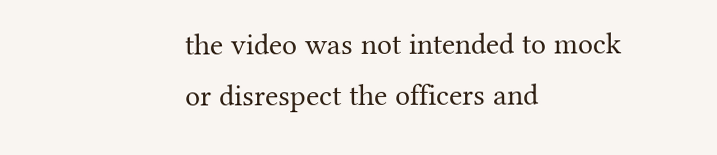the video was not intended to mock or disrespect the officers and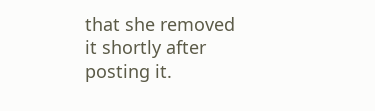that she removed it shortly after posting it.